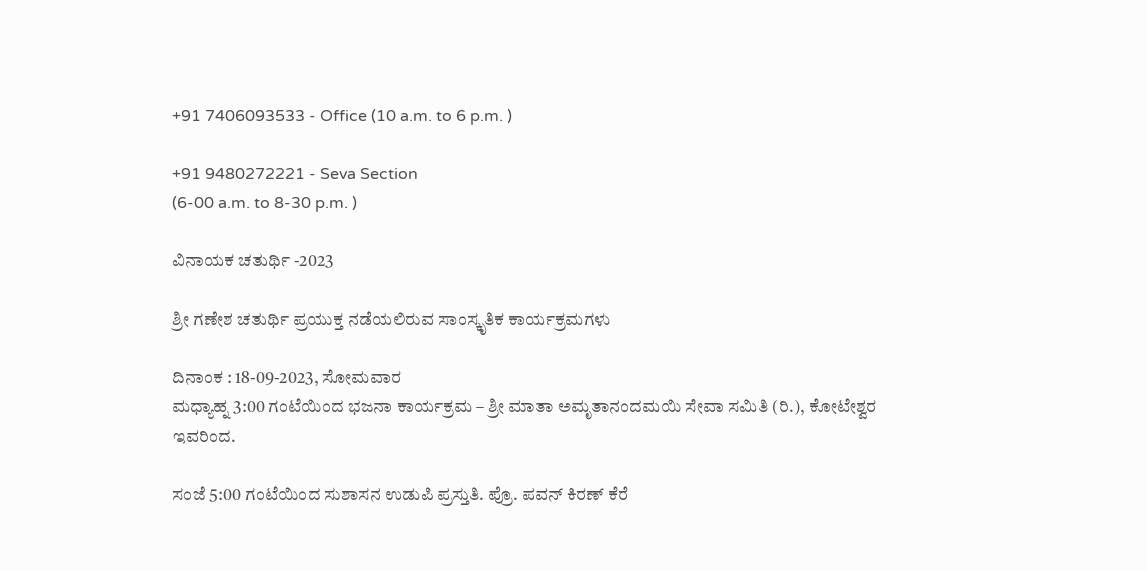+91 7406093533 - Office (10 a.m. to 6 p.m. )

+91 9480272221 - Seva Section
(6-00 a.m. to 8-30 p.m. )

ವಿನಾಯಕ ಚತುರ್ಥಿ -2023

ಶ್ರೀ ಗಣೇಶ ಚತುರ್ಥಿ ಪ್ರಯುಕ್ತ ನಡೆಯಲಿರುವ ಸಾಂಸ್ಕೃತಿಕ ಕಾರ್ಯಕ್ರಮಗಳು

ದಿನಾಂಕ : 18-09-2023, ಸೋಮವಾರ
ಮಧ್ಯಾಹ್ನ 3:00 ಗಂಟೆಯಿಂದ ಭಜನಾ ಕಾರ್ಯಕ್ರಮ – ಶ್ರೀ ಮಾತಾ ಅಮೃತಾನಂದಮಯಿ ಸೇವಾ ಸಮಿತಿ (ರಿ.), ಕೋಟೇಶ್ವರ ಇವರಿಂದ.

ಸಂಜೆ 5:00 ಗಂಟೆಯಿಂದ ಸುಶಾಸನ ಉಡುಪಿ ಪ್ರಸ್ತುತಿ. ಪ್ರೊ. ಪವನ್ ಕಿರಣ್ ಕೆರೆ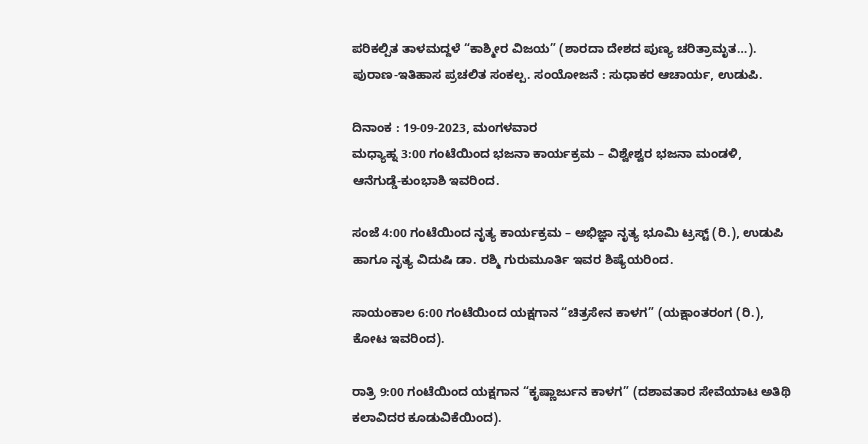ಪರಿಕಲ್ಪಿತ ತಾಳಮದ್ದಳೆ “ಕಾಶ್ಮೀರ ವಿಜಯ” (ಶಾರದಾ ದೇಶದ ಪುಣ್ಯ ಚರಿತ್ರಾಮೃತ…). ಪುರಾಣ-ಇತಿಹಾಸ ಪ್ರಚಲಿತ ಸಂಕಲ್ಪ. ಸಂಯೋಜನೆ : ಸುಧಾಕರ ಆಚಾರ್ಯ, ಉಡುಪಿ.

ದಿನಾಂಕ : 19-09-2023, ಮಂಗಳವಾರ
ಮಧ್ಯಾಹ್ನ 3:00 ಗಂಟೆಯಿಂದ ಭಜನಾ ಕಾರ್ಯಕ್ರಮ – ವಿಶ್ವೇಶ್ವರ ಭಜನಾ ಮಂಡಳಿ, ಆನೆಗುಡ್ಡೆ-ಕುಂಭಾಶಿ ಇವರಿಂದ.

ಸಂಜೆ 4:00 ಗಂಟೆಯಿಂದ ನೃತ್ಯ ಕಾರ್ಯಕ್ರಮ – ಅಭಿಜ್ಞಾ ನೃತ್ಯ ಭೂಮಿ ಟ್ರಸ್ಟ್ (ರಿ.), ಉಡುಪಿ ಹಾಗೂ ನೃತ್ಯ ವಿದುಷಿ ಡಾ. ರಶ್ಮಿ ಗುರುಮೂರ್ತಿ ಇವರ ಶಿಷ್ಯೆಯರಿಂದ.

ಸಾಯಂಕಾಲ 6:00 ಗಂಟೆಯಿಂದ ಯಕ್ಷಗಾನ “ಚಿತ್ರಸೇನ ಕಾಳಗ” (ಯಕ್ಷಾಂತರಂಗ (ರಿ.), ಕೋಟ ಇವರಿಂದ).

ರಾತ್ರಿ 9:00 ಗಂಟೆಯಿಂದ ಯಕ್ಷಗಾನ “ಕೃಷ್ಣಾರ್ಜುನ ಕಾಳಗ” (ದಶಾವತಾರ ಸೇವೆಯಾಟ ಅತಿಥಿ ಕಲಾವಿದರ ಕೂಡುವಿಕೆಯಿಂದ).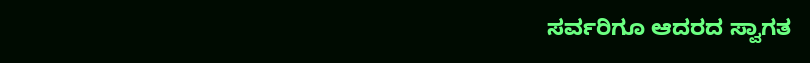ಸರ್ವರಿಗೂ ಆದರದ ಸ್ವಾಗತ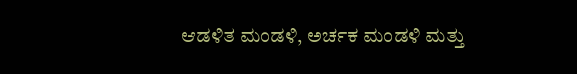ಆಡಳಿತ ಮಂಡಳಿ, ಅರ್ಚಕ ಮಂಡಳಿ ಮತ್ತು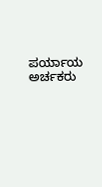ಪರ್ಯಾಯ ಅರ್ಚಕರು